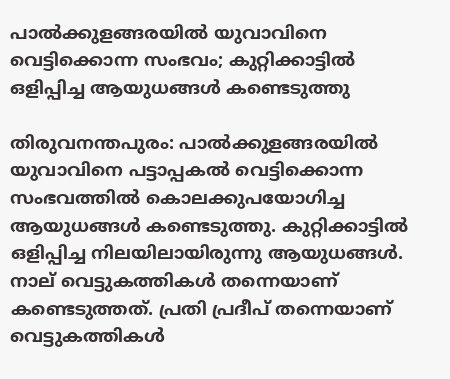പാൽക്കുളങ്ങരയിൽ യുവാവിനെ വെട്ടിക്കൊന്ന സംഭവം; കുറ്റിക്കാട്ടിൽ ഒളിപ്പിച്ച ആയുധങ്ങൾ കണ്ടെടുത്തു

തിരുവനന്തപുരം: പാൽക്കുളങ്ങരയിൽ യുവാവിനെ പട്ടാപ്പകൽ വെട്ടിക്കൊന്ന സംഭവത്തില്‍ കൊലക്കുപയോഗിച്ച ആയുധങ്ങൾ കണ്ടെടുത്തു. കുറ്റിക്കാട്ടിൽ ഒളിപ്പിച്ച നിലയിലായിരുന്നു ആയുധങ്ങൾ. നാല് വെട്ടുകത്തികൾ തന്നെയാണ് കണ്ടെടുത്തത്. പ്രതി പ്രദീപ് തന്നെയാണ് വെട്ടുകത്തികൾ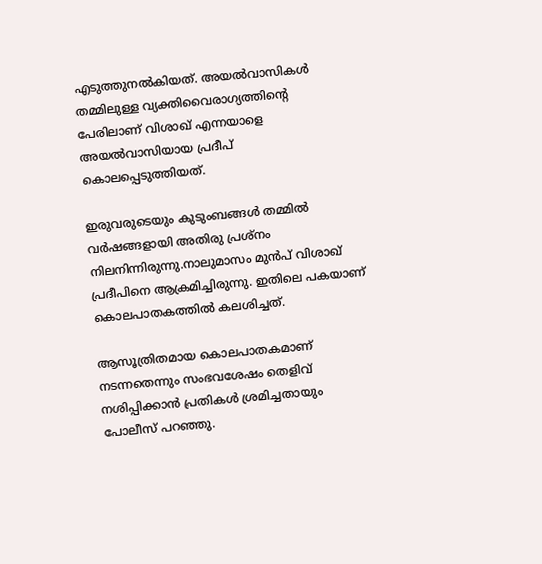എടുത്തുനൽകിയത്. അയൽവാസികൾ തമ്മിലുള്ള വ്യക്തിവൈരാഗ്യത്തിന്റെ പേരിലാണ് വിശാഖ് എന്നയാളെ അയൽവാസിയായ പ്രദീപ് കൊലപ്പെടുത്തിയത്.

ഇരുവരുടെയും കുടുംബങ്ങൾ തമ്മിൽ വർഷങ്ങളായി അതിരു പ്രശ്നം നിലനിന്നിരുന്നു.നാലുമാസം മുൻപ് വിശാഖ് പ്രദീപിനെ ആക്രമിച്ചിരുന്നു. ഇതിലെ പകയാണ് കൊലപാതകത്തിൽ കലശിച്ചത്.

ആസൂത്രിതമായ കൊലപാതകമാണ് നടന്നതെന്നും സംഭവശേഷം തെളിവ് നശിപ്പിക്കാൻ പ്രതികൾ ശ്രമിച്ചതായും പോലീസ് പറഞ്ഞു.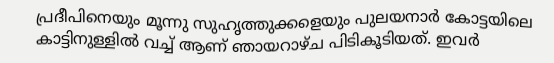പ്രദീപിനെയും മൂന്നു സുഹൃത്തുക്കളെയും പുലയനാർ കോട്ടയിലെ കാട്ടിനുള്ളിൽ വച്ച് ആണ് ഞായറാഴ്ച പിടികൂടിയത്. ഇവർ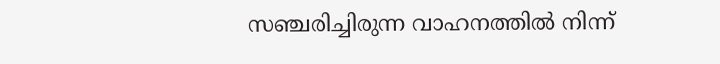സഞ്ചരിച്ചിരുന്ന വാഹനത്തിൽ നിന്ന്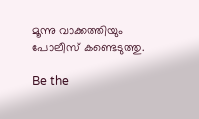മൂന്നു വാക്കത്തിയും പോലീസ് കണ്ടെടുത്തു.

Be the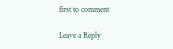first to comment

Leave a Reply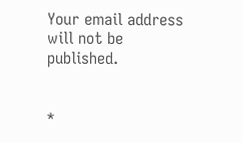Your email address will not be published.


*